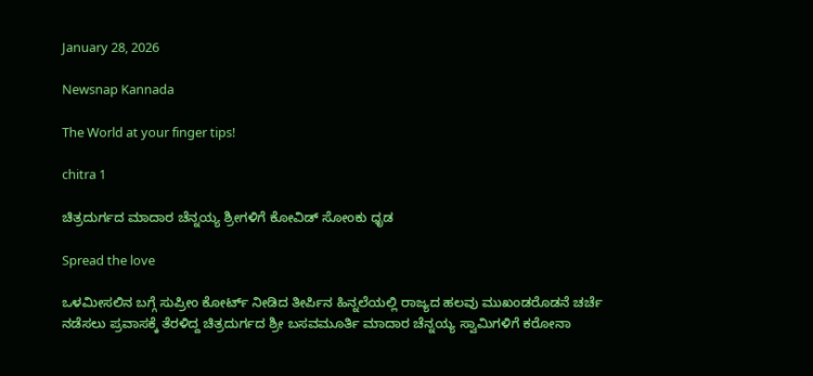January 28, 2026

Newsnap Kannada

The World at your finger tips!

chitra 1

ಚಿತ್ರದುರ್ಗದ ಮಾದಾರ ಚೆನ್ನಯ್ಯ ಶ್ರೀಗಳಿಗೆ ಕೋವಿಡ್‌ ಸೋಂಕು ಧೃಡ

Spread the love

ಒಳಮೀಸಲಿನ ಬಗ್ಗೆ ಸುಪ್ರೀಂ ಕೋರ್ಟ್ ನೀಡಿದ ತೀರ್ಪಿನ‌ ಹಿನ್ನಲೆಯಲ್ಲಿ ರಾಜ್ಯದ ಹಲವು ಮುಖಂಡರೊಡನೆ ಚರ್ಚೆ ನಡೆಸಲು ಪ್ರವಾಸಕ್ಕೆ ತೆರಳಿದ್ದ ಚಿತ್ರದುರ್ಗದ ಶ್ರೀ ಬಸವಮೂರ್ತಿ ಮಾದಾರ ಚೆನ್ನಯ್ಯ ಸ್ವಾಮಿಗಳಿಗೆ ಕರೋನಾ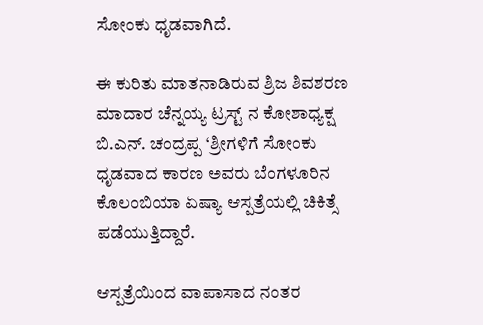ಸೋಂಕು ಧೃಡವಾಗಿದೆ.

ಈ ಕುರಿತು ಮಾತನಾಡಿರುವ ಶ್ರಿಜ ಶಿವಶರಣ ಮಾದಾರ ಚೆನ್ನಯ್ಯ ಟ್ರಸ್ಟ್ ನ ಕೋಶಾಧ್ಯಕ್ಷ ಬಿ.ಎನ್‌‌. ಚಂದ್ರಪ್ಪ ‘ಶ್ರೀಗಳಿಗೆ ಸೋಂಕು ಧೃಡವಾದ ಕಾರಣ ಅವರು ಬೆಂಗಳೂರಿನ ಕೊಲಂಬಿಯಾ ಏಷ್ಯಾ ಆಸ್ಪತ್ರೆಯಲ್ಲಿ ಚಿಕಿತ್ಸೆ ಪಡೆಯುತ್ತಿದ್ದಾರೆ‌.

ಆಸ್ಪತ್ರೆಯಿಂದ ವಾಪಾಸಾದ ನಂತರ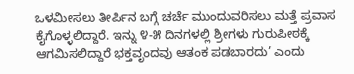ಒಳಮೀಸಲು ತೀರ್ಪಿನ ಬಗ್ಗೆ ಚರ್ಚೆ ಮುಂದುವರಿಸಲು ಮತ್ತೆ ಪ್ರವಾಸ ಕೈಗೊಳ್ಳಲಿದ್ದಾರೆ. ಇನ್ನು ೪-೫ ದಿನಗಳಲ್ಲಿ ಶ್ರೀಗಳು ಗುರುಪೀಠಕ್ಕೆ ಆಗಮಿಸಲಿದ್ದಾರೆ ಭಕ್ತವೃಂದವು ಆತಂಕ ಪಡಬಾರದು’ ಎಂದು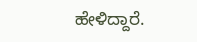ಹೇಳಿದ್ದಾರೆ.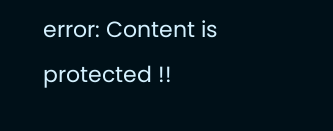error: Content is protected !!